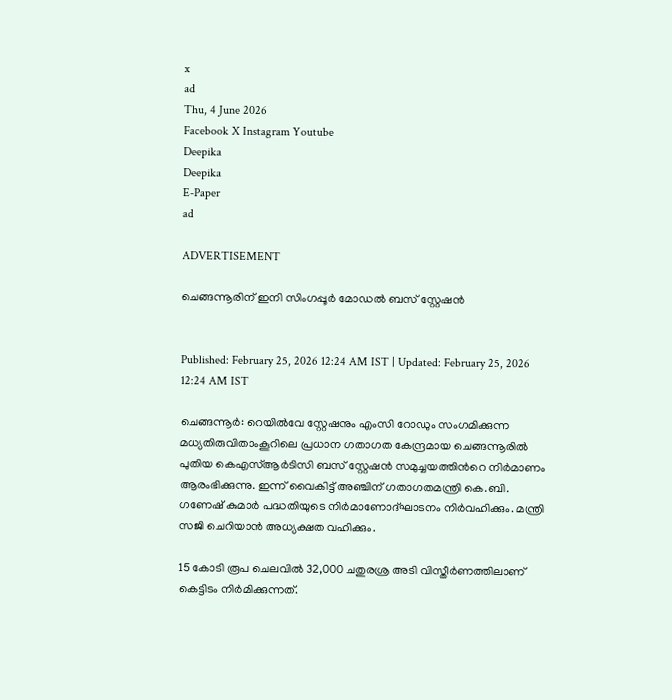x
ad
Thu, 4 June 2026
Facebook X Instagram Youtube
Deepika
Deepika
E-Paper
ad

ADVERTISEMENT

ചെങ്ങന്നൂരിന് ഇനി സിംഗപ്പൂർ മോഡൽ ബസ് സ്റ്റേഷൻ


Published: February 25, 2026 12:24 AM IST | Updated: February 25, 2026 12:24 AM IST

ചെങ്ങന്നൂർ: റെയിൽവേ സ്റ്റേഷനും എംസി റോഡും സംഗമിക്കുന്ന മധ്യതിരുവിതാംകൂറിലെ പ്രധാന ഗതാഗത കേന്ദ്രമായ ചെങ്ങന്നൂരിൽ പുതിയ കെഎസ്ആർടിസി ബസ് സ്റ്റേഷൻ സമുച്ചയത്തിന്‍റെ നിർമാണം ആരംഭിക്കുന്നു. ഇന്ന് വൈകിട്ട് അഞ്ചിന് ഗതാഗതമന്ത്രി കെ.ബി. ഗണേഷ് കുമാർ പദ്ധതിയുടെ നിർമാണോദ്ഘാടനം നിർവഹിക്കും. മന്ത്രി സജി ചെറിയാൻ അധ്യക്ഷത വഹിക്കും.

15 കോടി രൂപ ചെലവിൽ 32,000 ചതുരശ്ര അടി വിസ്തീർണത്തിലാണ് കെട്ടിടം നിർമിക്കുന്നത്.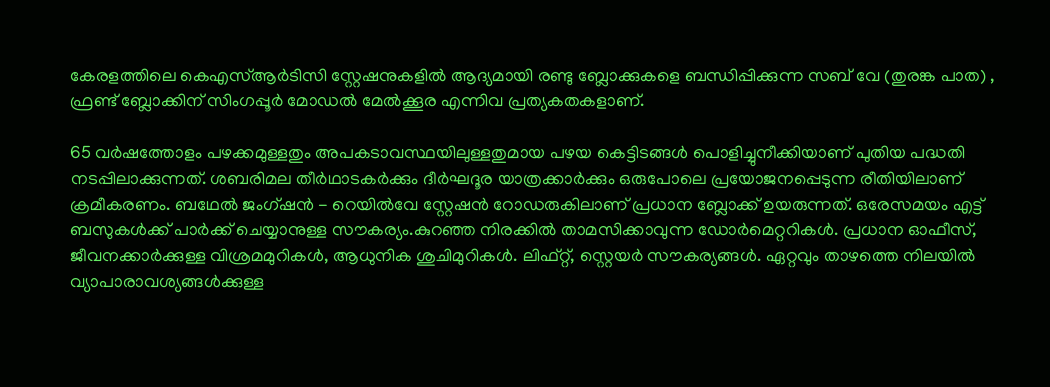കേരളത്തിലെ കെഎസ്ആർടിസി സ്റ്റേഷനുകളിൽ ആദ്യമായി രണ്ടു ബ്ലോക്കുകളെ ബന്ധിപ്പിക്കുന്ന സബ് വേ (തുരങ്ക പാത) , ഫ്രണ്ട് ബ്ലോക്കിന് സിംഗപ്പൂർ മോഡൽ മേൽക്കൂര എന്നിവ പ്രത്യകതകളാണ്.

65 വർഷത്തോളം പഴക്കമുള്ളതും അപകടാവസ്ഥയിലുള്ളതുമായ പഴയ കെട്ടിടങ്ങൾ പൊളിച്ചുനീക്കിയാണ് പുതിയ പദ്ധതി നടപ്പിലാക്കുന്നത്. ശബരിമല തീർഥാടകർക്കും ദീർഘദൂര യാത്രക്കാർക്കും ഒരുപോലെ പ്രയോജനപ്പെടുന്ന രീതിയിലാണ് ക്രമീകരണം. ബഥേൽ ജംഗ്ഷൻ - റെയിൽവേ സ്റ്റേഷൻ റോഡരുകിലാണ് പ്രധാന ബ്ലോക്ക് ഉയരുന്നത്. ഒരേസമയം എട്ട് ബസുകൾക്ക് പാർക്ക് ചെയ്യാനുള്ള സൗകര്യം.കുറഞ്ഞ നിരക്കിൽ താമസിക്കാവുന്ന ഡോർമെറ്ററികൾ. പ്രധാന ഓഫീസ്, ജീവനക്കാർക്കുള്ള വിശ്രമമുറികൾ, ആധുനിക ശുചിമുറികൾ. ലിഫ്റ്റ്, സ്റ്റെയർ സൗകര്യങ്ങൾ. ഏറ്റവും താഴത്തെ നിലയിൽ വ്യാപാരാവശ്യങ്ങൾക്കുള്ള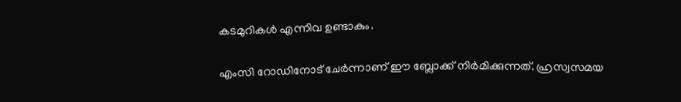കടമുറികൾ എന്നിവ ഉണ്ടാകും.

എംസി റോഡിനോട് ചേർന്നാണ് ഈ ബ്ലോക്ക് നിർമിക്കുന്നത്. ഹ്രസ്വസമയ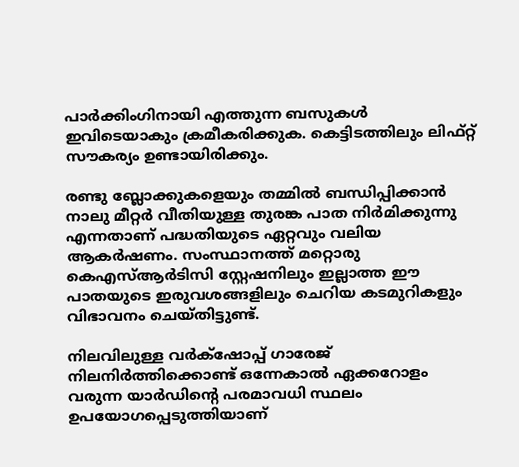പാർക്കിംഗിനായി എത്തുന്ന ബസുകൾ ഇവിടെയാകും ക്രമീകരിക്കുക. കെട്ടിടത്തിലും ലിഫ്റ്റ് സൗകര്യം ഉണ്ടായിരിക്കും.

രണ്ടു ബ്ലോക്കുകളെയും തമ്മിൽ ബന്ധിപ്പിക്കാൻ നാലു മീറ്റർ വീതിയുള്ള തുരങ്ക പാത നിർമിക്കുന്നു എന്നതാണ് പദ്ധതിയുടെ ഏറ്റവും വലിയ ആകർഷണം. സംസ്ഥാനത്ത് മറ്റൊരു കെഎസ്ആർടിസി സ്റ്റേഷനിലും ഇല്ലാത്ത ഈ പാതയുടെ ഇരുവശങ്ങളിലും ചെറിയ കടമുറികളും വിഭാവനം ചെയ്തിട്ടുണ്ട്.

നിലവിലുള്ള വർക്‌ഷോപ്പ് ഗാരേജ് നിലനിർത്തിക്കൊണ്ട് ഒന്നേകാൽ ഏക്കറോളം വരുന്ന യാർഡിന്‍റെ പരമാവധി സ്ഥലം ഉപയോഗപ്പെടുത്തിയാണ്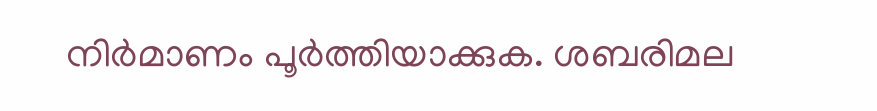നിർമാണം പൂർത്തിയാക്കുക. ശബരിമല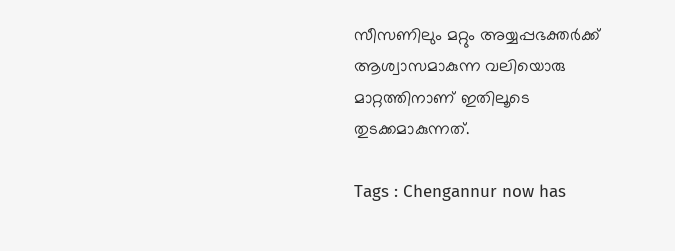സീസണിലും മറ്റും അയ്യപ്പഭക്തർക്ക് ആശ്വാസമാകുന്ന വലിയൊരു മാറ്റത്തിനാണ് ഇതിലൂടെ തുടക്കമാകുന്നത്.

Tags : Chengannur now has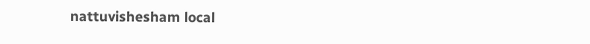nattuvishesham local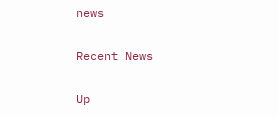news

Recent News

Up